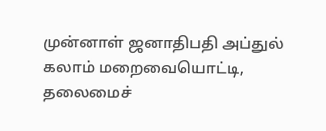முன்னாள் ஜனாதிபதி அப்துல் கலாம் மறைவையொட்டி, தலைமைச்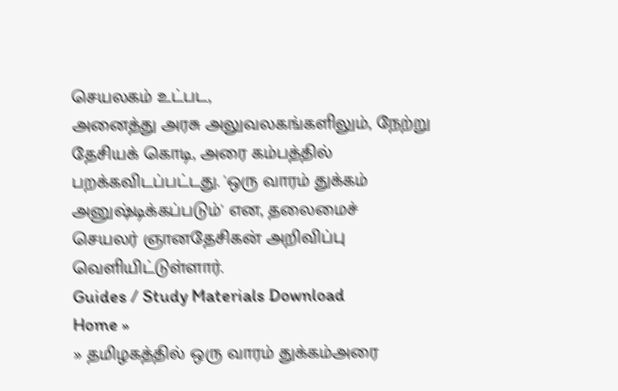செயலகம் உட்பட,
அனைத்து அரசு அலுவலகங்களிலும், நேற்று தேசியக் கொடி, அரை கம்பத்தில்
பறக்கவிடப்பட்டது. 'ஒரு வாரம் துக்கம் அனுஷ்டிக்கப்படும்' என, தலைமைச்
செயலர் ஞானதேசிகன் அறிவிப்பு வெளியிட்டுள்ளார்.
Guides / Study Materials Download
Home »
» தமிழகத்தில் ஒரு வாரம் துக்கம்அரை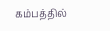கம்பத்தில்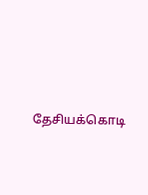தேசியக்கொடி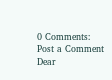0 Comments:
Post a Comment
Dear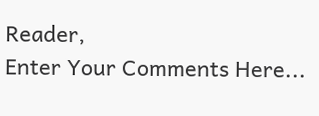Reader,
Enter Your Comments Here...